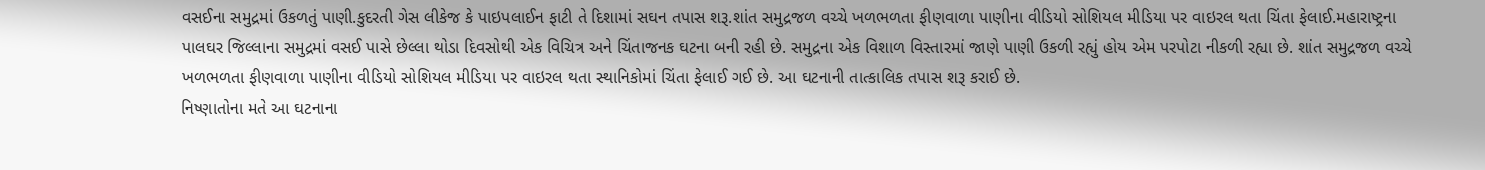વસઈના સમુદ્રમાં ઉકળતું પાણી.કુદરતી ગેસ લીકેજ કે પાઇપલાઈન ફાટી તે દિશામાં સઘન તપાસ શરૂ.શાંત સમુદ્રજળ વચ્ચે ખળભળતા ફીણવાળા પાણીના વીડિયો સોશિયલ મીડિયા પર વાઇરલ થતા ચિંતા ફેલાઈ.મહારાષ્ટ્રના પાલઘર જિલ્લાના સમુદ્રમાં વસઈ પાસે છેલ્લા થોડા દિવસોથી એક વિચિત્ર અને ચિંતાજનક ઘટના બની રહી છે. સમુદ્રના એક વિશાળ વિસ્તારમાં જાણે પાણી ઉકળી રહ્યું હોય એમ પરપોટા નીકળી રહ્યા છે. શાંત સમુદ્રજળ વચ્ચે ખળભળતા ફીણવાળા પાણીના વીડિયો સોશિયલ મીડિયા પર વાઇરલ થતા સ્થાનિકોમાં ચિંતા ફેલાઈ ગઈ છે. આ ઘટનાની તાત્કાલિક તપાસ શરૂ કરાઈ છે.
નિષ્ણાતોના મતે આ ઘટનાના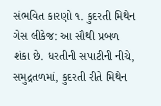સંભવિત કારણો ૧. કુદરતી મિથેન ગેસ લીકેજ: આ સૌથી પ્રબળ શંકા છે. ધરતીની સપાટીની નીચે, સમુદ્રતળમાં, કુદરતી રીતે મિથેન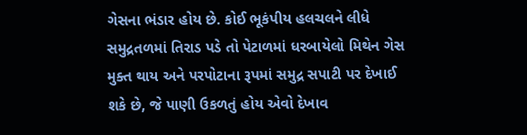ગેસના ભંડાર હોય છે. કોઈ ભૂકંપીય હલચલને લીધે સમુદ્રતળમાં તિરાડ પડે તો પેટાળમાં ધરબાયેલો મિથેન ગેસ મુક્ત થાય અને પરપોટાના રૂપમાં સમુદ્ર સપાટી પર દેખાઈ શકે છે, જે પાણી ઉકળતું હોય એવો દેખાવ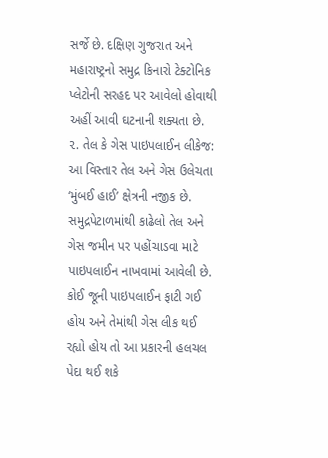સર્જે છે. દક્ષિણ ગુજરાત અને મહારાષ્ટ્રનો સમુદ્ર કિનારો ટેક્ટોનિક પ્લેટોની સરહદ પર આવેલો હોવાથી અહીં આવી ઘટનાની શક્યતા છે.
૨. તેલ કે ગેસ પાઇપલાઈન લીકેજ: આ વિસ્તાર તેલ અને ગેસ ઉલેચતા ‘મુંબઈ હાઈ’ ક્ષેત્રની નજીક છે. સમુદ્રપેટાળમાંથી કાઢેલો તેલ અને ગેસ જમીન પર પહોંચાડવા માટે પાઇપલાઈન નાખવામાં આવેલી છે. કોઈ જૂની પાઇપલાઈન ફાટી ગઈ હોય અને તેમાંથી ગેસ લીક થઈ રહ્યો હોય તો આ પ્રકારની હલચલ પેદા થઈ શકે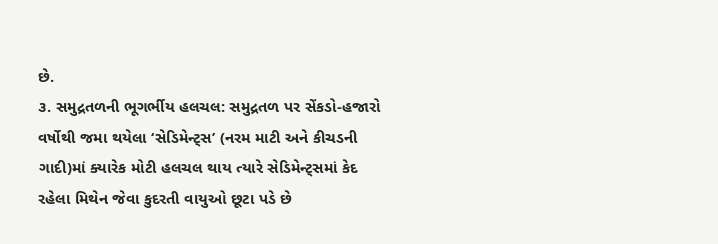છે.
૩. સમુદ્રતળની ભૂગર્ભીય હલચલ: સમુદ્રતળ પર સેંકડો-હજારો વર્ષોથી જમા થયેલા ‘સેડિમેન્ટ્સ’ (નરમ માટી અને કીચડની ગાદી)માં ક્યારેક મોટી હલચલ થાય ત્યારે સેડિમેન્ટ્સમાં કેદ રહેલા મિથેન જેવા કુદરતી વાયુઓ છૂટા પડે છે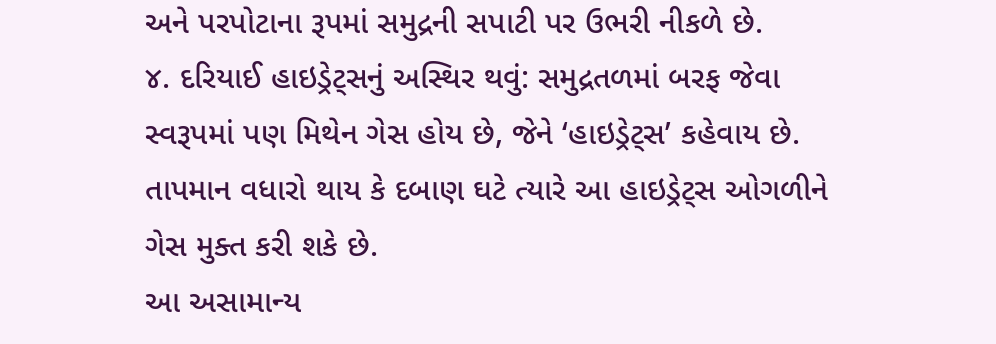અને પરપોટાના રૂપમાં સમુદ્રની સપાટી પર ઉભરી નીકળે છે.
૪. દરિયાઈ હાઇડ્રેટ્સનું અસ્થિર થવું: સમુદ્રતળમાં બરફ જેવા સ્વરૂપમાં પણ મિથેન ગેસ હોય છે, જેને ‘હાઇડ્રેટ્સ’ કહેવાય છે. તાપમાન વધારો થાય કે દબાણ ઘટે ત્યારે આ હાઇડ્રેટ્સ ઓગળીને ગેસ મુક્ત કરી શકે છે.
આ અસામાન્ય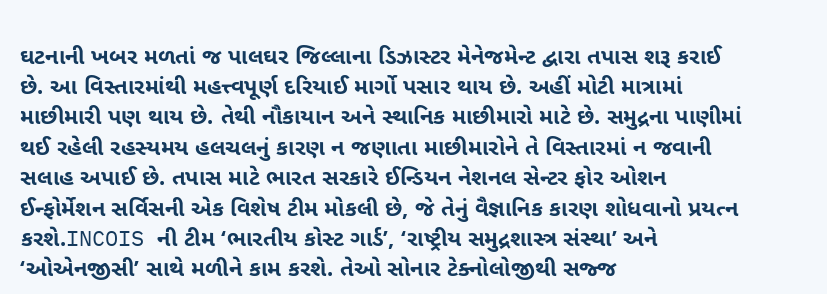ઘટનાની ખબર મળતાં જ પાલઘર જિલ્લાના ડિઝાસ્ટર મેનેજમેન્ટ દ્વારા તપાસ શરૂ કરાઈ છે. આ વિસ્તારમાંથી મહત્ત્વપૂર્ણ દરિયાઈ માર્ગો પસાર થાય છે. અહીં મોટી માત્રામાં માછીમારી પણ થાય છે. તેથી નૌકાયાન અને સ્થાનિક માછીમારો માટે છે. સમુદ્રના પાણીમાં થઈ રહેલી રહસ્યમય હલચલનું કારણ ન જણાતા માછીમારોને તે વિસ્તારમાં ન જવાની સલાહ અપાઈ છે. તપાસ માટે ભારત સરકારે ઈન્ડિયન નેશનલ સેન્ટર ફોર ઓશન ઈન્ફોર્મેશન સર્વિસની એક વિશેષ ટીમ મોકલી છે, જે તેનું વૈજ્ઞાનિક કારણ શોધવાનો પ્રયત્ન કરશે.INCOIS ની ટીમ ‘ભારતીય કોસ્ટ ગાર્ડ’, ‘રાષ્ટ્રીય સમુદ્રશાસ્ત્ર સંસ્થા’ અને ‘ઓએનજીસી’ સાથે મળીને કામ કરશે. તેઓ સોનાર ટેક્નોલોજીથી સજ્જ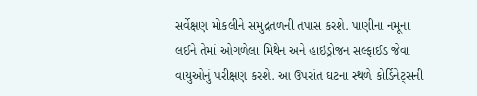સર્વેક્ષણ મોકલીને સમુદ્રતળની તપાસ કરશે. પાણીના નમૂના લઈને તેમાં ઓગળેલા મિથેન અને હાઇડ્રોજન સલ્ફાઈડ જેવા વાયુઓનું પરીક્ષણ કરશે. આ ઉપરાંત ઘટના સ્થળે કોર્ડિનેટ્સની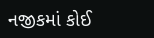નજીકમાં કોઈ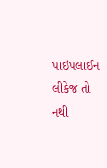પાઇપલાઈન લીકેજ તો નથી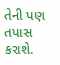તેની પણ તપાસ કરાશે.